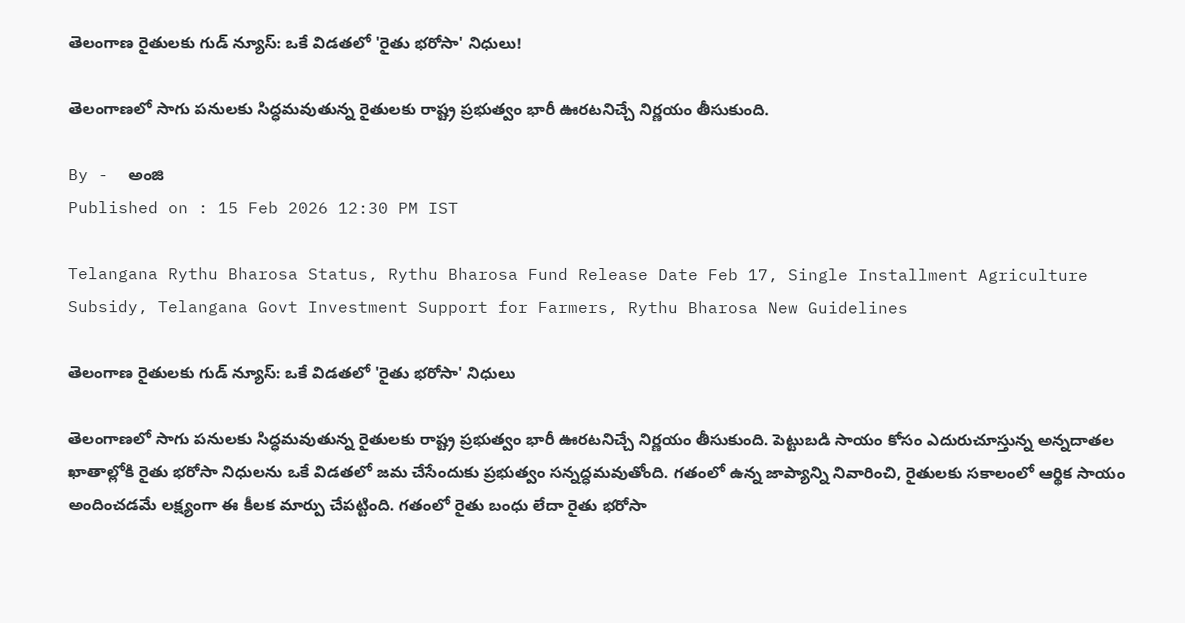తెలంగాణ రైతులకు గుడ్ న్యూస్: ఒకే విడతలో 'రైతు భరోసా' నిధులు!

తెలంగాణలో సాగు పనులకు సిద్ధమవుతున్న రైతులకు రాష్ట్ర ప్రభుత్వం భారీ ఊరటనిచ్చే నిర్ణయం తీసుకుంది.

By -  అంజి
Published on : 15 Feb 2026 12:30 PM IST

Telangana Rythu Bharosa Status, Rythu Bharosa Fund Release Date Feb 17, Single Installment Agriculture Subsidy, Telangana Govt Investment Support for Farmers, Rythu Bharosa New Guidelines

తెలంగాణ రైతులకు గుడ్ న్యూస్: ఒకే విడతలో 'రైతు భరోసా' నిధులు

తెలంగాణలో సాగు పనులకు సిద్ధమవుతున్న రైతులకు రాష్ట్ర ప్రభుత్వం భారీ ఊరటనిచ్చే నిర్ణయం తీసుకుంది. పెట్టుబడి సాయం కోసం ఎదురుచూస్తున్న అన్నదాతల ఖాతాల్లోకి రైతు భరోసా నిధులను ఒకే విడతలో జమ చేసేందుకు ప్రభుత్వం సన్నద్ధమవుతోంది. గతంలో ఉన్న జాప్యాన్ని నివారించి, రైతులకు సకాలంలో ఆర్థిక సాయం అందించడమే లక్ష్యంగా ఈ కీలక మార్పు చేపట్టింది. గతంలో రైతు బంధు లేదా రైతు భరోసా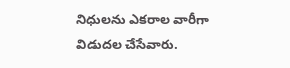నిధులను ఎకరాల వారీగా విడుదల చేసేవారు.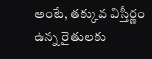అంటే, తక్కువ విస్తీర్ణం ఉన్న రైతులకు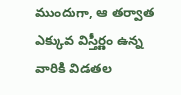ముందుగా, ఆ తర్వాత ఎక్కువ విస్తీర్ణం ఉన్న వారికి విడతల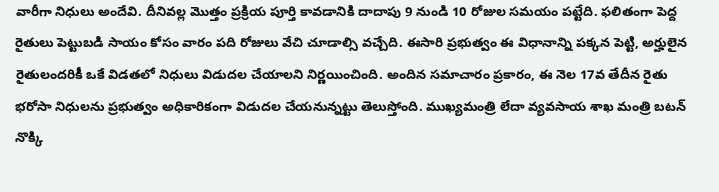వారీగా నిధులు అందేవి. దీనివల్ల మొత్తం ప్రక్రియ పూర్తి కావడానికి దాదాపు 9 నుండి 10 రోజుల సమయం పట్టేది. ఫలితంగా పెద్ద రైతులు పెట్టుబడి సాయం కోసం వారం పది రోజులు వేచి చూడాల్సి వచ్చేది. ఈసారి ప్రభుత్వం ఈ విధానాన్ని పక్కన పెట్టి, అర్హులైన రైతులందరికీ ఒకే విడతలో నిధులు విడుదల చేయాలని నిర్ణయించింది. అందిన సమాచారం ప్రకారం, ఈ నెల 17వ తేదీన రైతు భరోసా నిధులను ప్రభుత్వం అధికారికంగా విడుదల చేయనున్నట్టు తెలుస్తోంది. ముఖ్యమంత్రి లేదా వ్యవసాయ శాఖ మంత్రి బటన్ నొక్కి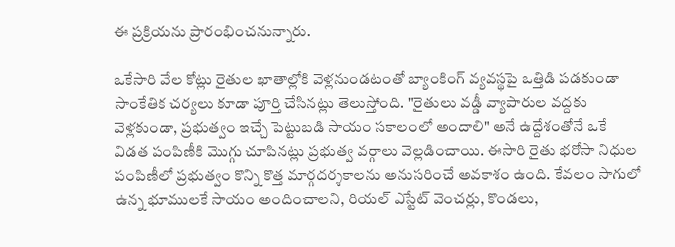ఈ ప్రక్రియను ప్రారంభించనున్నారు.

ఒకేసారి వేల కోట్లు రైతుల ఖాతాల్లోకి వెళ్లనుండటంతో బ్యాంకింగ్ వ్యవస్థపై ఒత్తిడి పడకుండా సాంకేతిక చర్యలు కూడా పూర్తి చేసినట్లు తెలుస్తోంది. "రైతులు వడ్డీ వ్యాపారుల వద్దకు వెళ్లకుండా, ప్రభుత్వం ఇచ్చే పెట్టుబడి సాయం సకాలంలో అందాలి" అనే ఉద్దేశంతోనే ఒకే విడత పంపిణీకి మొగ్గు చూపినట్లు ప్రభుత్వ వర్గాలు వెల్లడించాయి. ఈసారి రైతు భరోసా నిధుల పంపిణీలో ప్రభుత్వం కొన్ని కొత్త మార్గదర్శకాలను అనుసరించే అవకాశం ఉంది. కేవలం సాగులో ఉన్న భూములకే సాయం అందించాలని, రియల్ ఎస్టేట్ వెంచర్లు, కొండలు,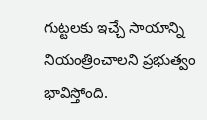గుట్టలకు ఇచ్చే సాయాన్ని నియంత్రించాలని ప్రభుత్వం భావిస్తోంది.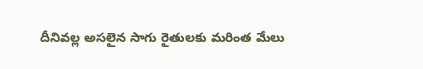దీనివల్ల అసలైన సాగు రైతులకు మరింత మేలు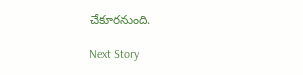చేకూరనుంది.

Next Story